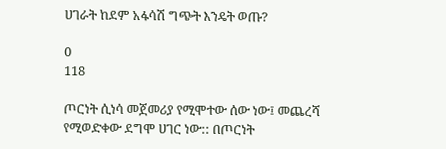ሀገራት ከደም አፋሳሽ ግጭት እንዴት ወጡ?

0
118

ጦርነት ሲነሳ መጀመሪያ የሚሞተው ሰው ነው፤ መጨረሻ የሚወድቀው ደግሞ ሀገር ነው:: በጦርነት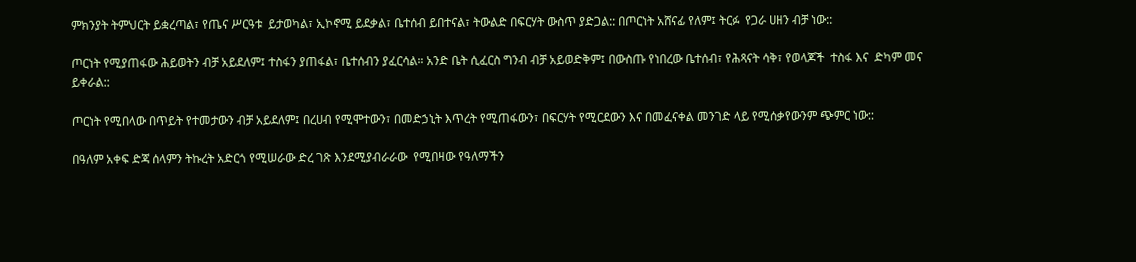ምክንያት ትምህርት ይቋረጣል፣ የጤና ሥርዓቱ  ይታወካል፣ ኢኮኖሚ ይደቃል፣ ቤተሰብ ይበተናል፣ ትውልድ በፍርሃት ውስጥ ያድጋል:: በጦርነት አሸናፊ የለም፤ ትርፉ  የጋራ ሀዘን ብቻ ነው::

ጦርነት የሚያጠፋው ሕይወትን ብቻ አይደለም፤ ተስፋን ያጠፋል፣ ቤተሰብን ያፈርሳል። አንድ ቤት ሲፈርስ ግንብ ብቻ አይወድቅም፤ በውስጡ የነበረው ቤተሰብ፣ የሕጻናት ሳቅ፣ የወላጆች  ተስፋ እና  ድካም መና ይቀራል::

ጦርነት የሚበላው በጥይት የተመታውን ብቻ አይደለም፤ በረሀብ የሚሞተውን፣ በመድኃኒት እጥረት የሚጠፋውን፣ በፍርሃት የሚርደውን እና በመፈናቀል መንገድ ላይ የሚሰቃየውንም ጭምር ነው::

በዓለም አቀፍ ድጃ ሰላምን ትኩረት አድርጎ የሚሠራው ድረ ገጽ እንደሚያብራራው  የሚበዛው የዓለማችን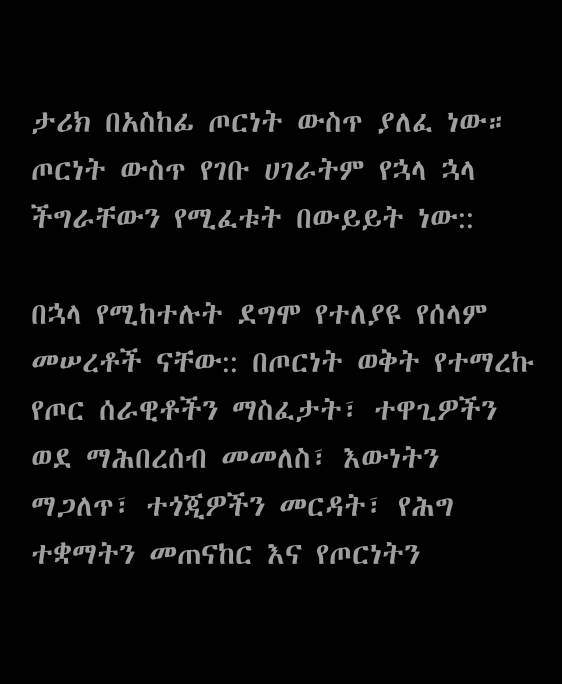ታሪክ በአስከፊ ጦርነት ውስጥ ያለፈ ነው። ጦርነት ውስጥ የገቡ ሀገራትም የኋላ ኋላ ችግራቸውን የሚፈቱት በውይይት ነው::

በኋላ የሚከተሉት ደግሞ የተለያዩ የሰላም መሠረቶች ናቸው:: በጦርነት ወቅት የተማረኩ የጦር ሰራዊቶችን ማስፈታት፣ ተዋጊዎችን ወደ ማሕበረሰብ መመለስ፣ እውነትን ማጋለጥ፣ ተጎጂዎችን መርዳት፣ የሕግ ተቋማትን መጠናከር እና የጦርነትን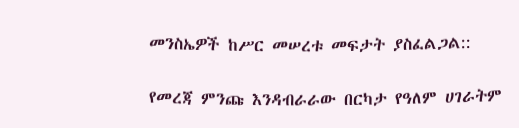መንስኤዎች ከሥር መሠረቱ መፍታት ያስፈልጋል::

የመረጃ ምንጩ እንዳብራራው በርካታ የዓለም ሀገራትም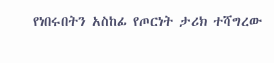የነበሩበትን አስከፊ የጦርነት ታሪክ ተሻግረው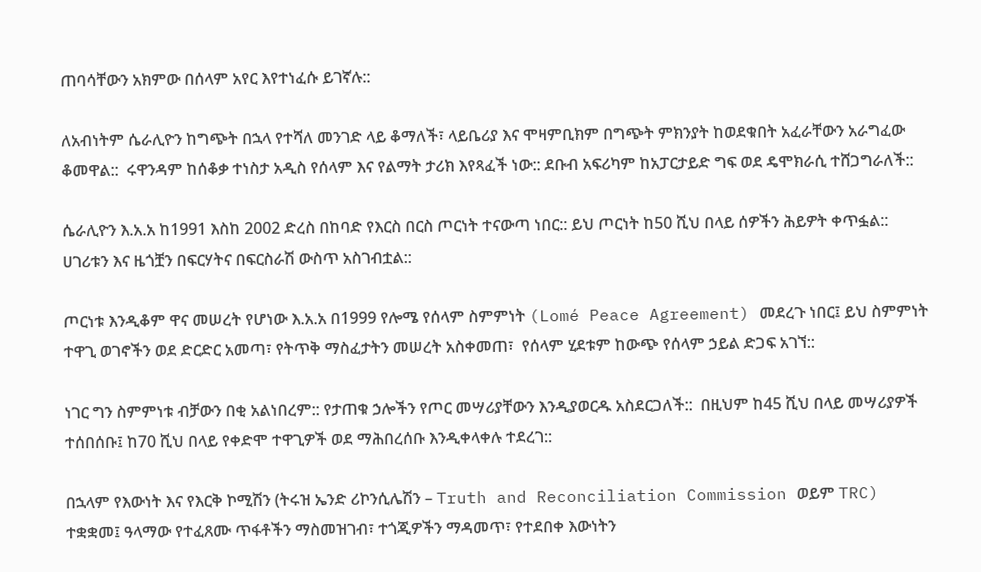ጠባሳቸውን አክምው በሰላም አየር እየተነፈሱ ይገኛሉ::

ለአብነትም ሴራሊዮን ከግጭት በኋላ የተሻለ መንገድ ላይ ቆማለች፣ ላይቤሪያ እና ሞዛምቢክም በግጭት ምክንያት ከወደቁበት አፈራቸውን አራግፈው ቆመዋል::  ሩዋንዳም ከሰቆቃ ተነስታ አዲስ የሰላም እና የልማት ታሪክ እየጻፈች ነው:: ደቡብ አፍሪካም ከአፓርታይድ ግፍ ወደ ዴሞክራሲ ተሸጋግራለች::

ሴራሊዮን እ.አ.አ ከ1991 እስከ 2002 ድረስ በከባድ የእርስ በርስ ጦርነት ተናውጣ ነበር:: ይህ ጦርነት ከ50 ሺህ በላይ ሰዎችን ሕይዎት ቀጥፏል:: ሀገሪቱን እና ዜጎቿን በፍርሃትና በፍርስራሽ ውስጥ አስገብቷል::

ጦርነቱ እንዲቆም ዋና መሠረት የሆነው እ.አ.አ በ1999 የሎሜ የሰላም ስምምነት (Lomé Peace Agreement) መደረጉ ነበር፤ ይህ ስምምነት ተዋጊ ወገኖችን ወደ ድርድር አመጣ፣ የትጥቅ ማስፈታትን መሠረት አስቀመጠ፣  የሰላም ሂደቱም ከውጭ የሰላም ኃይል ድጋፍ አገኘ::

ነገር ግን ስምምነቱ ብቻውን በቂ አልነበረም:: የታጠቁ ኃሎችን የጦር መሣሪያቸውን እንዲያወርዱ አስደርጋለች::  በዚህም ከ45 ሺህ በላይ መሣሪያዎች ተሰበሰቡ፤ ከ70 ሺህ በላይ የቀድሞ ተዋጊዎች ወደ ማሕበረሰቡ እንዲቀላቀሉ ተደረገ::

በኋላም የእውነት እና የእርቅ ኮሚሽን (ትሩዝ ኤንድ ሪኮንሲሌሽን – Truth and Reconciliation Commission ወይም TRC) ተቋቋመ፤ ዓላማው የተፈጸሙ ጥፋቶችን ማስመዝገብ፣ ተጎጂዎችን ማዳመጥ፣ የተደበቀ እውነትን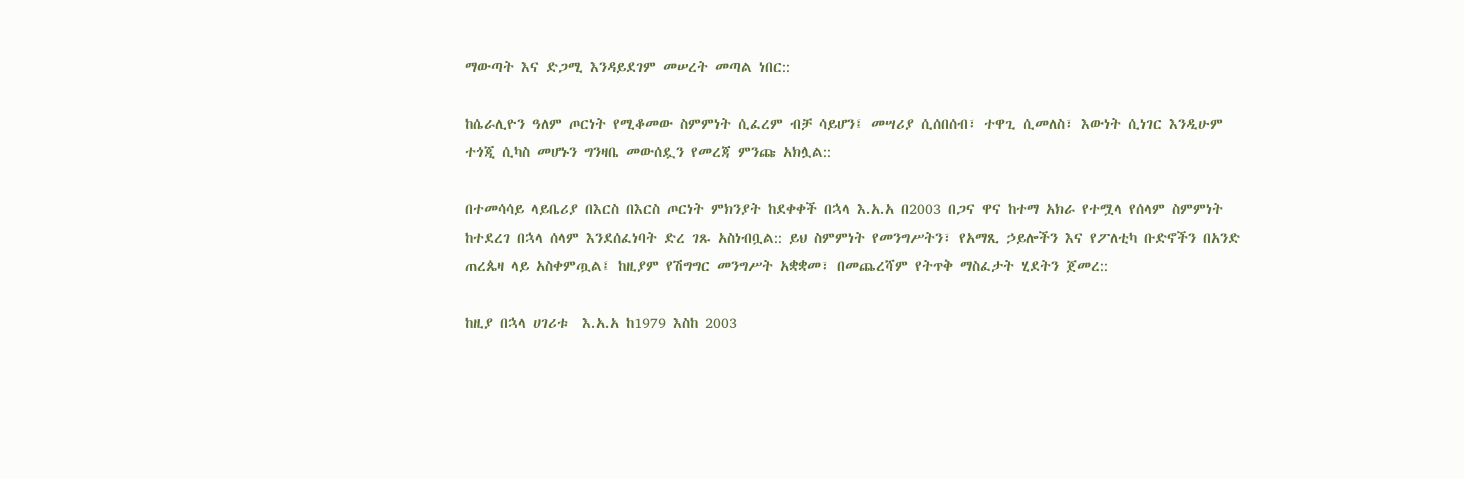ማውጣት እና ድጋሚ እንዳይደገም መሠረት መጣል ነበር::

ከሴራሊዮን ዓለም ጦርነት የሚቆመው ስምምነት ሲፈረም ብቻ ሳይሆን፤ መሣሪያ ሲሰበሰብ፣ ተዋጊ ሲመለስ፣ እውነት ሲነገር እንዲሁም ተጎጂ ሲካስ መሆኑን ግንዛቤ መውሰዷን የመረጃ ምንጩ አክሏል::

በተመሳሳይ ላይቤሪያ በእርስ በእርስ ጦርነት ምክንያት ከደቀቀች በኋላ እ.አ.አ በ2003 በጋና ዋና ከተማ አክራ የተሟላ የሰላም ስምምነት ከተደረገ በኋላ ሰላም እንደሰፈነባት ድረ ገጹ አስነብቧል:: ይህ ስምምነት የመንግሥትን፣ የአማጺ ኃይሎችን እና የፖለቲካ ቡድኖችን በአንድ ጠረጴዛ ላይ አስቀምጧል፤ ከዚያም የሽግግር መንግሥት አቋቋመ፣ በመጨረሻም የትጥቅ ማስፈታት ሂደትን ጀመረ::

ከዚያ በኋላ ሀገሪቱ  እ.አ.አ ከ1979 እስከ 2003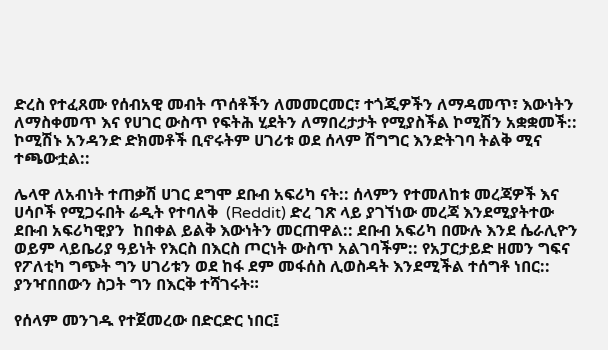ድረስ የተፈጸሙ የሰብአዊ መብት ጥሰቶችን ለመመርመር፣ ተጎጂዎችን ለማዳመጥ፣ እውነትን ለማስቀመጥ እና የሀገር ውስጥ የፍትሕ ሂደትን ለማበረታታት የሚያስችል ኮሚሽን አቋቋመች:: ኮሚሽኑ አንዳንድ ድክመቶች ቢኖሩትም ሀገሪቱ ወደ ሰላም ሽግግር እንድትገባ ትልቅ ሚና ተጫውቷል::

ሌላዋ ለአብነት ተጠቃሽ ሀገር ደግሞ ደቡብ አፍሪካ ናት:: ሰላምን የተመለከቱ መረጃዎች እና ሀሳቦች የሚጋሩበት ሬዲት የተባለቅ  (Reddit) ድረ ገጽ ላይ ያገኘነው መረጃ እንደሚያትተው ደቡብ አፍሪካዊያን  ከበቀል ይልቅ እውነትን መርጠዋል:: ደቡብ አፍሪካ በሙሉ እንደ ሴራሊዮን ወይም ላይቤሪያ ዓይነት የእርስ በእርስ ጦርነት ውስጥ አልገባችም:: የአፓርታይድ ዘመን ግፍና የፖለቲካ ግጭት ግን ሀገሪቱን ወደ ከፋ ደም መፋሰስ ሊወስዳት እንደሚችል ተሰግቶ ነበር:: ያንዣበበውን ስጋት ግን በእርቅ ተሻገሩት።

የሰላም መንገዱ የተጀመረው በድርድር ነበር፤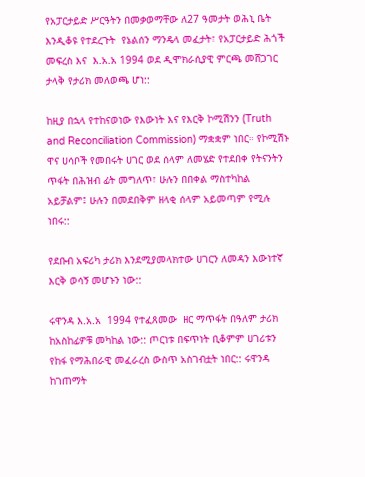የአፓርታይድ ሥርዓትን በመቃወማቸው ለ27 ዓመታት ወሕኒ ቤት እንዲቆዩ የተደረጉት  የኔልሰን ማንዴላ መፈታት፣ የአፓርታይድ ሕጎች መፍረስ እና  እ.አ.አ 1994 ወደ ዲሞክራሲያዊ ምርጫ መሸጋገር ታላቅ የታሪክ መለወጫ ሆነ::

ከዚያ በኋላ የተከናወነው የእውነት እና የእርቅ ኮሚሽንን (Truth and Reconciliation Commission) ማቋቋም ነበር። የኮሚሽኑ ዋና ሀሳቦች የመበሩት ሀገር ወደ ሰላም ለመሄድ የተደበቀ የትናንትን ጥፋት በሕዝብ ፊት መግለጥ፣ ሁሉን በበቀል ማስተካከል አይቻልም፤ ሁሉን በመደበቅም ዘላቂ ሰላም አይመጣም የሚሉ ነበሩ::

የደቡብ አፍሪካ ታሪክ እንደሚያመላክተው ሀገርን ለመዳን እውነተኛ እርቅ ወሳኝ መሆኑን ነው::

ሩዋንዳ እ.አ.አ  1994 የተፈጸመው  ዘር ማጥፋት በዓለም ታሪክ ከአስከፊዎቹ መካከል ነው:: ጦርነቱ በፍጥነት ቢቆምም ሀገሪቱን የከፋ የማሕበራዊ መፈራረስ ውስጥ አስገብቷት ነበር:: ሩዋንዳ ከገጠማት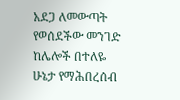አደጋ ለመውጣት የወሰደችው መንገድ ከሌሎች በተለዬ ሁኔታ የማሕበረሰብ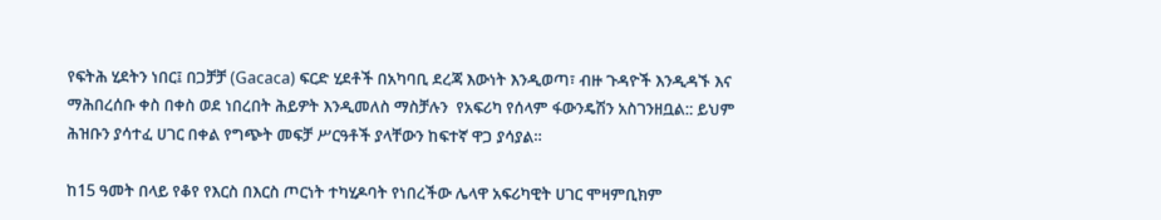የፍትሕ ሂደትን ነበር፤ በጋቻቻ (Gacaca) ፍርድ ሂደቶች በአካባቢ ደረጃ እውነት እንዲወጣ፣ ብዙ ጉዳዮች እንዲዳኙ እና ማሕበረሰቡ ቀስ በቀስ ወደ ነበረበት ሕይዎት እንዲመለስ ማስቻሉን  የአፍሪካ የሰላም ፋውንዴሽን አስገንዘቧል:: ይህም ሕዝቡን ያሳተፈ ሀገር በቀል የግጭት መፍቻ ሥርዓቶች ያላቸውን ከፍተኛ ዋጋ ያሳያል።

ከ15 ዓመት በላይ የቆየ የእርስ በእርስ ጦርነት ተካሂዶባት የነበረችው ሌላዋ አፍሪካዊት ሀገር ሞዛምቢክም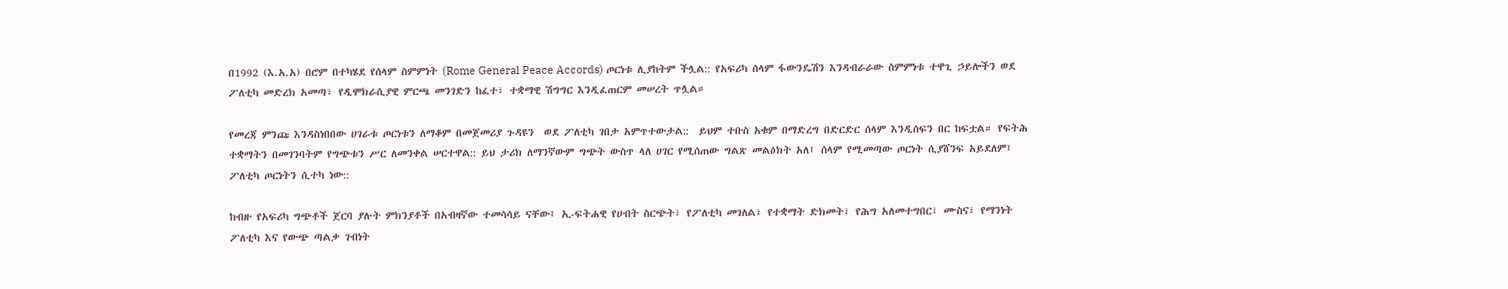በ1992 (እ.አ.አ) በሮም በተካሄደ የሰላም ስምምነት (Rome General Peace Accords) ጦርነቱ ሊያከትም ችሏል:: የአፍሪካ ሰላም ፋውንዴሽን እንዳብራራው ስምምነቱ ተዋጊ ኃይሎችን ወደ ፖለቲካ መድረክ አመጣ፣ የዲሞክራሲያዊ ምርጫ መንገድን ከፈተ፣ ተቋማዊ ሽግግር እንዲፈጠርም መሠረት ጥሏል።

የመረጃ ምንጩ እንዳስነበበው ሀገራቱ ጦርነቱን ለማቆም በመጀመሪያ ጉዳዩን  ወደ ፖለቲካ ገበታ አምጥተውታል::  ይህም ተቡስ አቁም በማድረግ በድርድር ሰላም እንዲሰፍን በር ከፍቷል። የፍትሕ ተቋማትን በመገንባትም የግጭቱን ሥር ለመንቀል ሠርተዋል:: ይህ ታሪክ ለማንኛውም ግጭት ውስጥ ላለ ሀገር የሚሰጠው ግልጽ መልዕክት አለ፤ ሰላም የሚመጣው ጦርነት ሲያሸንፍ አይደለም፤ ፖለቲካ ጦርነትን ሲተካ ነው::

ከብዙ የአፍሪካ ግጭቶች ጀርባ ያሉት ምክንያቶች በአብዛኛው ተመሳሳይ ናቸው፤ ኢ-ፍትሐዊ የሀብት ስርጭት፣ የፖለቲካ መገለል፣ የተቋማት ድክመት፣ የሕግ አለመተግበር፣ ሙስና፣ የማንነት ፖለቲካ እና የውጭ ጣልቃ ገብነት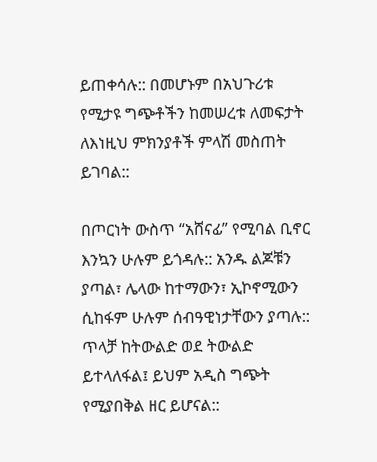ይጠቀሳሉ:: በመሆኑም በአህጉሪቱ የሚታዩ ግጭቶችን ከመሠረቱ ለመፍታት ለእነዚህ ምክንያቶች ምላሽ መስጠት ይገባል::

በጦርነት ውስጥ “አሸናፊ” የሚባል ቢኖር እንኳን ሁሉም ይጎዳሉ:: አንዱ ልጆቹን ያጣል፣ ሌላው ከተማውን፣ ኢኮኖሚውን ሲከፋም ሁሉም ሰብዓዊነታቸውን ያጣሉ:: ጥላቻ ከትውልድ ወደ ትውልድ ይተላለፋል፤ ይህም አዲስ ግጭት የሚያበቅል ዘር ይሆናል::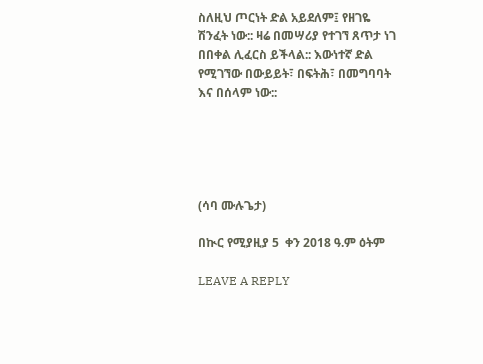ስለዚህ ጦርነት ድል አይደለም፤ የዘገዬ ሽንፈት ነው:: ዛሬ በመሣሪያ የተገኘ ጸጥታ ነገ በበቀል ሊፈርስ ይችላል:: እውነተኛ ድል የሚገኘው በውይይት፣ በፍትሕ፣ በመግባባት እና በሰላም ነው::





(ሳባ ሙሉጌታ)

በኲር የሚያዚያ 5  ቀን 2018 ዓ.ም ዕትም

LEAVE A REPLY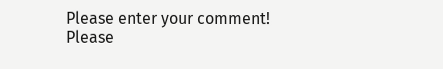Please enter your comment!
Please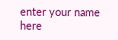enter your name here